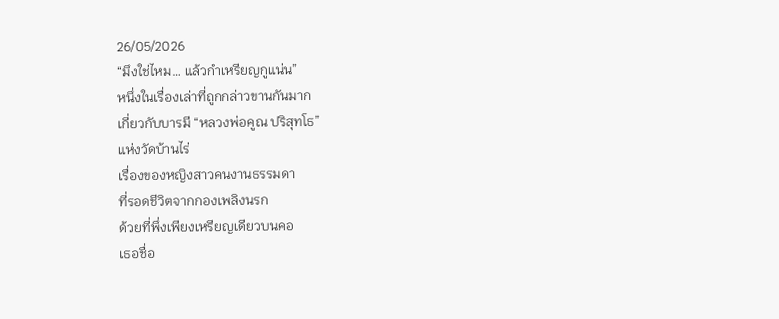26/05/2026
“มึงใช่ไหม… แล้วกำเหรียญกูแน่น”
หนึ่งในเรื่องเล่าที่ถูกกล่าวขานกันมาก
เกี่ยวกับบารมี “หลวงพ่อคูณ ปริสุทโธ”
แห่งวัดบ้านไร่
เรื่องของหญิงสาวคนงานธรรมดา
ที่รอดชีวิตจากกองเพลิงนรก
ด้วยที่พึ่งเพียงเหรียญเดียวบนคอ
เธอชื่อ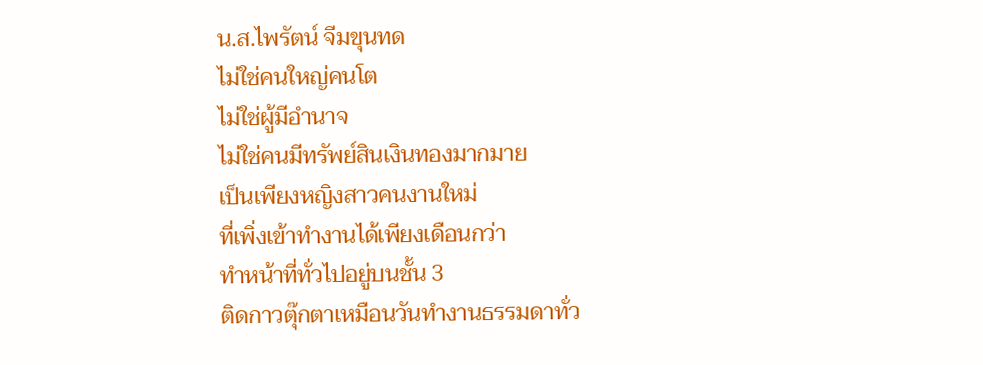น.ส.ไพรัตน์ จีมขุนทด
ไม่ใช่คนใหญ่คนโต
ไม่ใช่ผู้มีอำนาจ
ไม่ใช่คนมีทรัพย์สินเงินทองมากมาย
เป็นเพียงหญิงสาวคนงานใหม่
ที่เพิ่งเข้าทำงานได้เพียงเดือนกว่า
ทำหน้าที่ทั่วไปอยู่บนชั้น 3
ติดกาวตุ๊กตาเหมือนวันทำงานธรรมดาทั่ว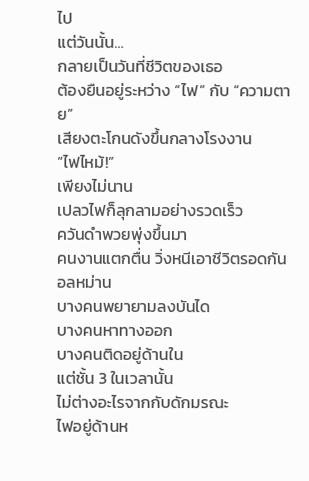ไป
แต่วันนั้น…
กลายเป็นวันที่ชีวิตของเธอ
ต้องยืนอยู่ระหว่าง “ไฟ” กับ “ความตาย”
เสียงตะโกนดังขึ้นกลางโรงงาน
“ไฟไหม้!”
เพียงไม่นาน
เปลวไฟก็ลุกลามอย่างรวดเร็ว
ควันดำพวยพุ่งขึ้นมา
คนงานแตกตื่น วิ่งหนีเอาชีวิตรอดกันอลหม่าน
บางคนพยายามลงบันได
บางคนหาทางออก
บางคนติดอยู่ด้านใน
แต่ชั้น 3 ในเวลานั้น
ไม่ต่างอะไรจากกับดักมรณะ
ไฟอยู่ด้านห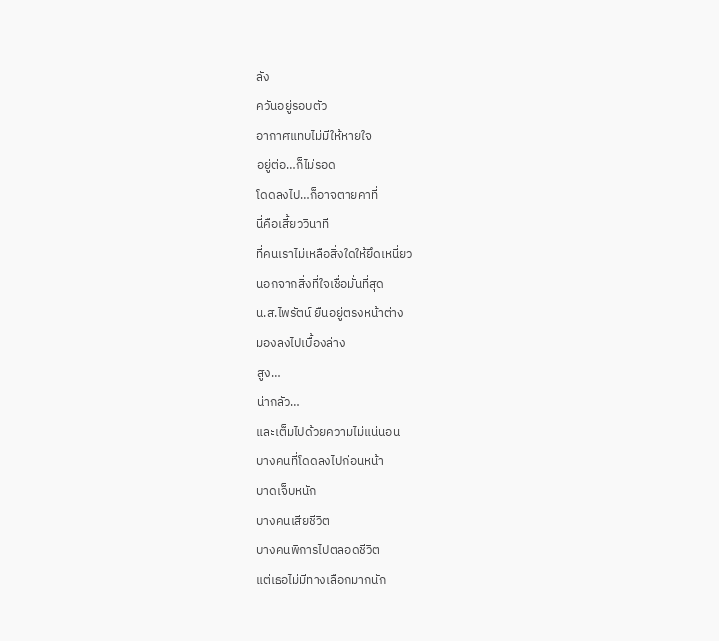ลัง
ควันอยู่รอบตัว
อากาศแทบไม่มีให้หายใจ
อยู่ต่อ…ก็ไม่รอด
โดดลงไป…ก็อาจตายคาที่
นี่คือเสี้ยววินาที
ที่คนเราไม่เหลือสิ่งใดให้ยึดเหนี่ยว
นอกจากสิ่งที่ใจเชื่อมั่นที่สุด
น.ส.ไพรัตน์ ยืนอยู่ตรงหน้าต่าง
มองลงไปเบื้องล่าง
สูง…
น่ากลัว…
และเต็มไปด้วยความไม่แน่นอน
บางคนที่โดดลงไปก่อนหน้า
บาดเจ็บหนัก
บางคนเสียชีวิต
บางคนพิการไปตลอดชีวิต
แต่เธอไม่มีทางเลือกมากนัก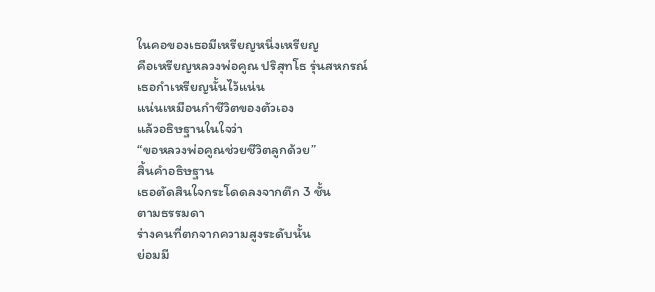ในคอของเธอมีเหรียญหนึ่งเหรียญ
คือเหรียญหลวงพ่อคูณ ปริสุทโธ รุ่นสหกรณ์
เธอกำเหรียญนั้นไว้แน่น
แน่นเหมือนกำชีวิตของตัวเอง
แล้วอธิษฐานในใจว่า
“ขอหลวงพ่อคูณช่วยชีวิตลูกด้วย”
สิ้นคำอธิษฐาน
เธอตัดสินใจกระโดดลงจากตึก 3 ชั้น
ตามธรรมดา
ร่างคนที่ตกจากความสูงระดับนั้น
ย่อมมี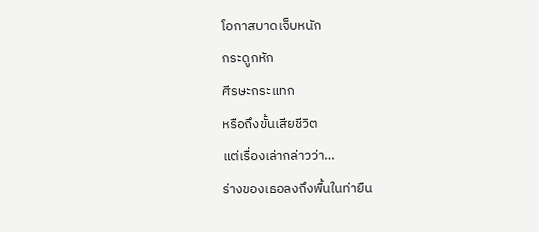โอกาสบาดเจ็บหนัก
กระดูกหัก
ศีรษะกระแทก
หรือถึงขั้นเสียชีวิต
แต่เรื่องเล่ากล่าวว่า…
ร่างของเธอลงถึงพื้นในท่ายืน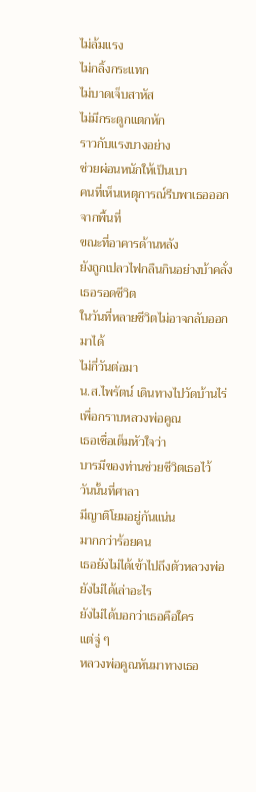ไม่ล้มแรง
ไม่กลิ้งกระแทก
ไม่บาดเจ็บสาหัส
ไม่มีกระดูกแตกหัก
ราวกับแรงบางอย่าง
ช่วยผ่อนหนักให้เป็นเบา
คนที่เห็นเหตุการณ์รีบพาเธอออกจากพื้นที่
ขณะที่อาคารด้านหลัง
ยังถูกเปลวไฟกลืนกินอย่างบ้าคลั่ง
เธอรอดชีวิต
ในวันที่หลายชีวิตไม่อาจกลับออกมาได้
ไม่กี่วันต่อมา
น.ส.ไพรัตน์ เดินทางไปวัดบ้านไร่
เพื่อกราบหลวงพ่อคูณ
เธอเชื่อเต็มหัวใจว่า
บารมีของท่านช่วยชีวิตเธอไว้
วันนั้นที่ศาลา
มีญาติโยมอยู่กันแน่น
มากกว่าร้อยคน
เธอยังไม่ได้เข้าไปถึงตัวหลวงพ่อ
ยังไม่ได้เล่าอะไร
ยังไม่ได้บอกว่าเธอคือใคร
แต่จู่ ๆ
หลวงพ่อคูณหันมาทางเธอ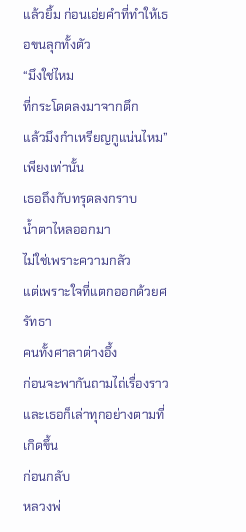แล้วยิ้ม ก่อนเอ่ยคำที่ทำให้เธอขนลุกทั้งตัว
“มึงใช่ไหม
ที่กระโดดลงมาจากตึก
แล้วมึงกำเหรียญกูแน่นไหม”
เพียงเท่านั้น
เธอถึงกับทรุดลงกราบ
น้ำตาไหลออกมา
ไม่ใช่เพราะความกลัว
แต่เพราะใจที่แตกออกด้วยศรัทธา
คนทั้งศาลาต่างอึ้ง
ก่อนจะพากันถามไถ่เรื่องราว
และเธอก็เล่าทุกอย่างตามที่เกิดขึ้น
ก่อนกลับ
หลวงพ่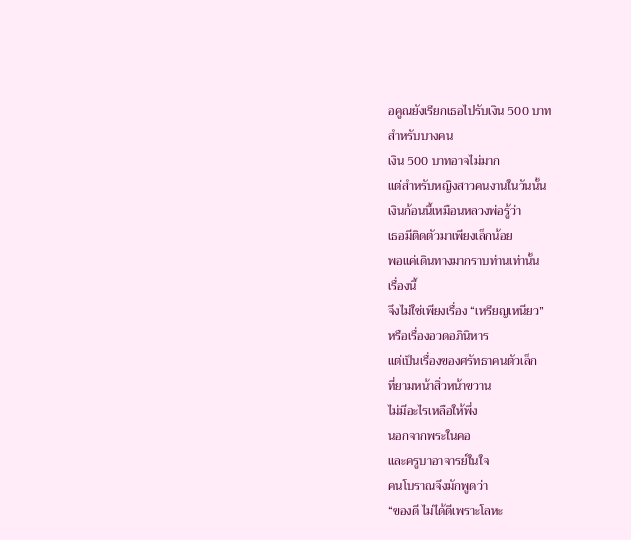อคูณยังเรียกเธอไปรับเงิน 500 บาท
สำหรับบางคน
เงิน 500 บาทอาจไม่มาก
แต่สำหรับหญิงสาวคนงานในวันนั้น
เงินก้อนนี้เหมือนหลวงพ่อรู้ว่า
เธอมีติดตัวมาเพียงเล็กน้อย
พอแค่เดินทางมากราบท่านเท่านั้น
เรื่องนี้
จึงไม่ใช่เพียงเรื่อง “เหรียญเหนียว”
หรือเรื่องอวดอภินิหาร
แต่เป็นเรื่องของศรัทธาคนตัวเล็ก
ที่ยามหน้าสิ่วหน้าขวาน
ไม่มีอะไรเหลือให้พึ่ง
นอกจากพระในคอ
และครูบาอาจารย์ในใจ
คนโบราณจึงมักพูดว่า
“ของดี ไม่ได้ดีเพราะโลหะ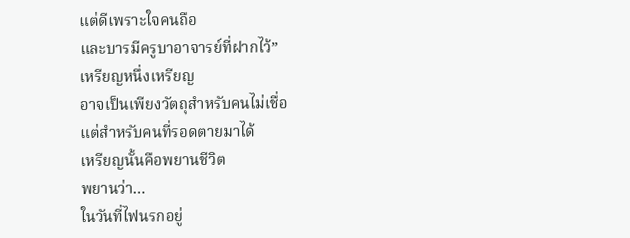แต่ดีเพราะใจคนถือ
และบารมีครูบาอาจารย์ที่ฝากไว้”
เหรียญหนึ่งเหรียญ
อาจเป็นเพียงวัตถุสำหรับคนไม่เชื่อ
แต่สำหรับคนที่รอดตายมาได้
เหรียญนั้นคือพยานชีวิต
พยานว่า…
ในวันที่ไฟนรกอยู่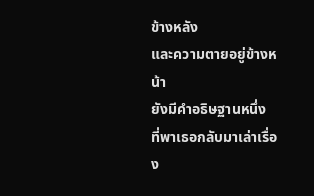ข้างหลัง
และความตายอยู่ข้างหน้า
ยังมีคำอธิษฐานหนึ่ง
ที่พาเธอกลับมาเล่าเรื่อง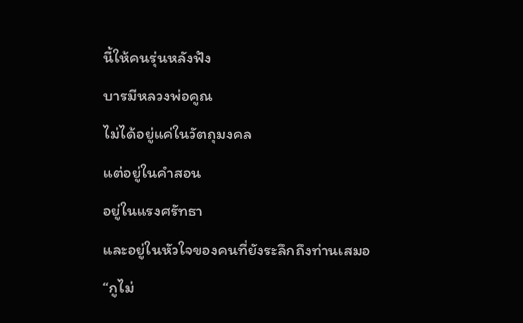นี้ให้คนรุ่นหลังฟัง
บารมีหลวงพ่อคูณ
ไม่ได้อยู่แค่ในวัตถุมงคล
แต่อยู่ในคำสอน
อยู่ในแรงศรัทธา
และอยู่ในหัวใจของคนที่ยังระลึกถึงท่านเสมอ
“กูไม่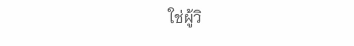ใช่ผู้วิ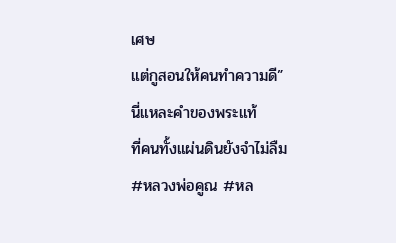เศษ
แต่กูสอนให้คนทำความดี”
นี่แหละคำของพระแท้
ที่คนทั้งแผ่นดินยังจำไม่ลืม
#หลวงพ่อคูณ #หล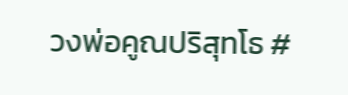วงพ่อคูณปริสุทโธ #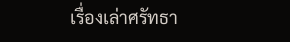เรื่องเล่าศรัทธา